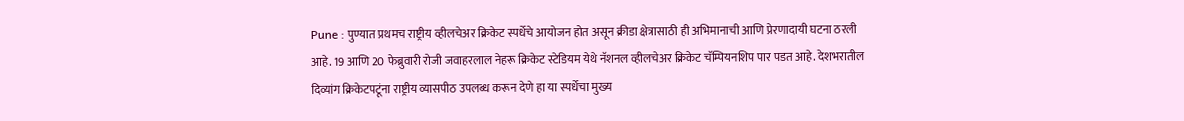Pune : पुण्यात प्रथमच राष्ट्रीय व्हीलचेअर क्रिकेट स्पर्धेचे आयोजन होत असून क्रीडा क्षेत्रासाठी ही अभिमानाची आणि प्रेरणादायी घटना ठरली आहे. 19 आणि 20 फेब्रुवारी रोजी जवाहरलाल नेहरू क्रिकेट स्टेडियम येथे नॅशनल व्हीलचेअर क्रिकेट चॅम्पियनशिप पार पडत आहे. देशभरातील दिव्यांग क्रिकेटपटूंना राष्ट्रीय व्यासपीठ उपलब्ध करून देणे हा या स्पर्धेचा मुख्य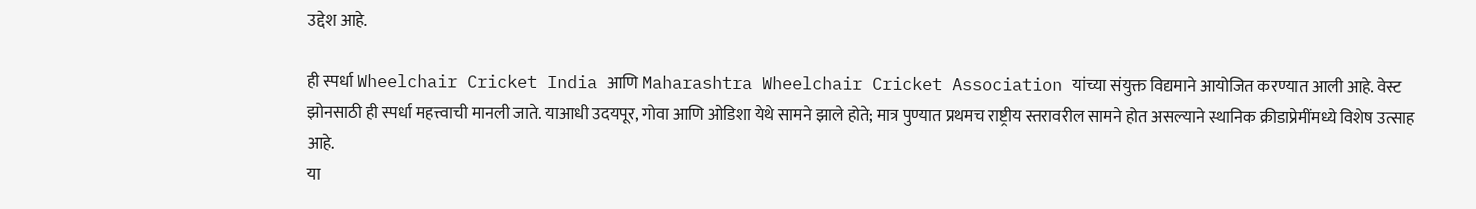उद्देश आहे.

ही स्पर्धा Wheelchair Cricket India आणि Maharashtra Wheelchair Cricket Association यांच्या संयुक्त विद्यमाने आयोजित करण्यात आली आहे. वेस्ट झोनसाठी ही स्पर्धा महत्त्वाची मानली जाते. याआधी उदयपूर, गोवा आणि ओडिशा येथे सामने झाले होते; मात्र पुण्यात प्रथमच राष्ट्रीय स्तरावरील सामने होत असल्याने स्थानिक क्रीडाप्रेमींमध्ये विशेष उत्साह आहे.
या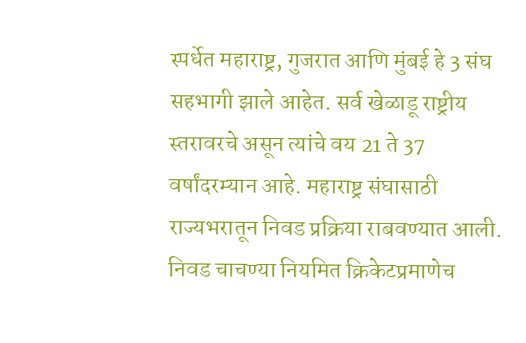स्पर्धेत महाराष्ट्र, गुजरात आणि मुंबई हे 3 संघ सहभागी झाले आहेत. सर्व खेळाडू राष्ट्रीय स्तरावरचे असून त्यांचे वय 21 ते 37 वर्षांदरम्यान आहे. महाराष्ट्र संघासाठी राज्यभरातून निवड प्रक्रिया राबवण्यात आली. निवड चाचण्या नियमित क्रिकेटप्रमाणेच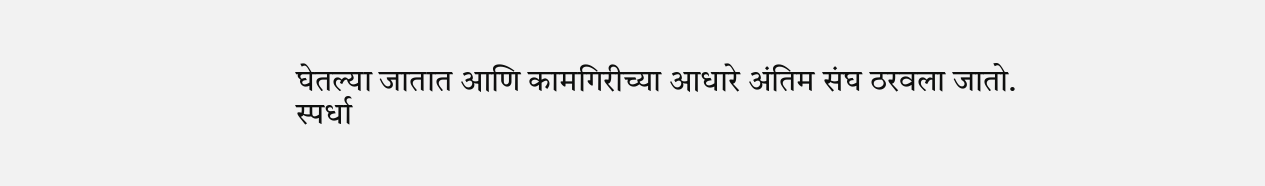घेतल्या जातात आणि कामगिरीच्या आधारे अंतिम संघ ठरवला जातो.
स्पर्धा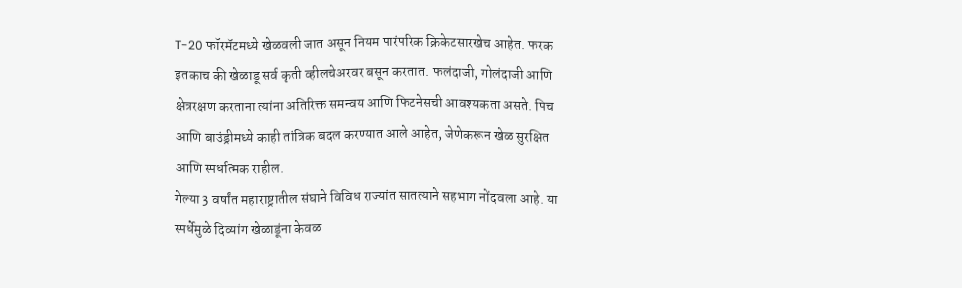T-20 फॉरमॅटमध्ये खेळवली जात असून नियम पारंपरिक क्रिकेटसारखेच आहेत. फरक इतकाच की खेळाडू सर्व कृती व्हीलचेअरवर बसून करतात. फलंदाजी, गोलंदाजी आणि क्षेत्ररक्षण करताना त्यांना अतिरिक्त समन्वय आणि फिटनेसची आवश्यकता असते. पिच आणि बाउंड्रीमध्ये काही तांत्रिक बदल करण्यात आले आहेत, जेणेकरून खेळ सुरक्षित आणि स्पर्धात्मक राहील.
गेल्या 3 वर्षांत महाराष्ट्रातील संघाने विविध राज्यांत सातत्याने सहभाग नोंदवला आहे. या स्पर्धेमुळे दिव्यांग खेळाडूंना केवळ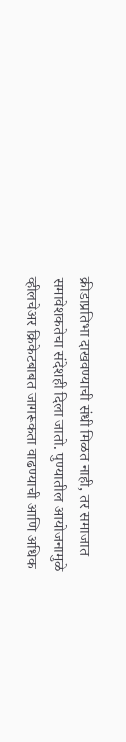क्रीडाप्रतिभा दाखवण्याची संधी मिळत नाही, तर समाजात समावेशकतेचा संदेशही दिला जातो. पुण्यातील आयोजनामुळे व्हीलचेअर क्रिकेटबाबत जागरूकता वाढण्याची आणि अधिक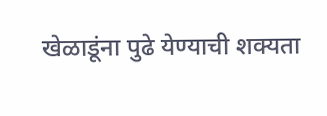खेळाडूंना पुढे येण्याची शक्यता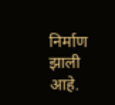निर्माण झाली आहे.